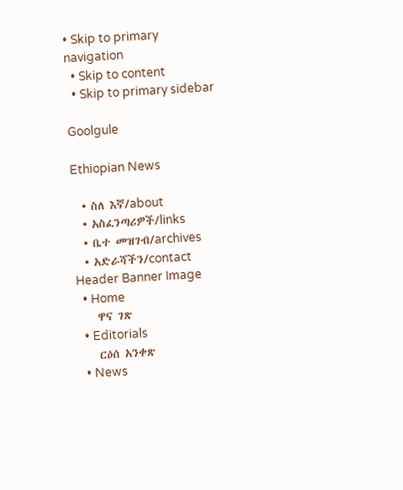• Skip to primary navigation
  • Skip to content
  • Skip to primary sidebar

Goolgule

Ethiopian News

  • ስለ እኛ/about
  • አስፈንጣሪዎች/links
  • ቤተ መዝገብ/archives
  • አድራሻችን/contact
Header Banner Image
  • Home
    ዋና ገጽ
  • Editorials
    ርዕሰ አንቀጽ
  • News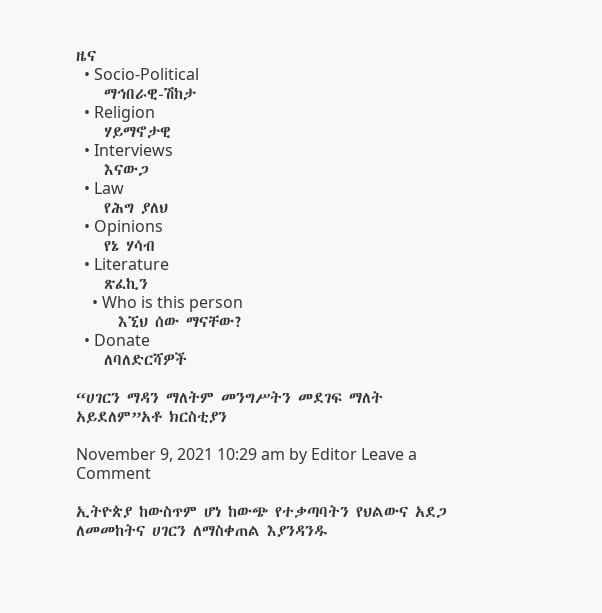ዜና
  • Socio-Political
    ማኅበራዊ-ሽከታ
  • Religion
    ሃይማኖታዊ
  • Interviews
    እናውጋ
  • Law
    የሕግ ያለህ
  • Opinions
    የኔ ሃሳብ
  • Literature
    ጽፈኪን
    • Who is this person
      እኚህ ሰው ማናቸው?
  • Donate
    ለባለድርሻዎች

“ሀገርን ማዳን ማለትም መንግሥትን መደገፍ ማለት አይደለም”አቶ ክርስቲያን

November 9, 2021 10:29 am by Editor Leave a Comment

ኢትዮጵያ ከውስጥም ሆነ ከውጭ የተቃጣባትን የህልውና አደጋ ለመመከትና ሀገርን ለማስቀጠል እያንዳንዱ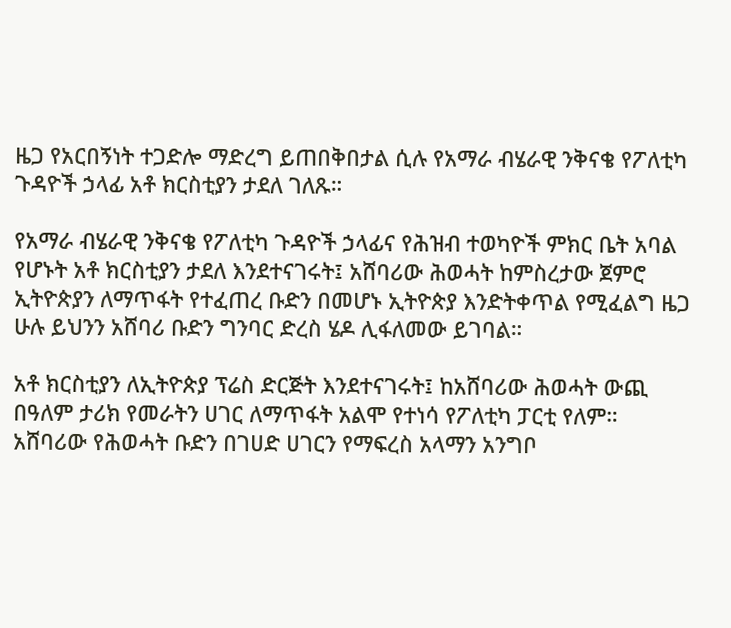ዜጋ የአርበኝነት ተጋድሎ ማድረግ ይጠበቅበታል ሲሉ የአማራ ብሄራዊ ንቅናቄ የፖለቲካ ጉዳዮች ኃላፊ አቶ ክርስቲያን ታደለ ገለጹ።

የአማራ ብሄራዊ ንቅናቄ የፖለቲካ ጉዳዮች ኃላፊና የሕዝብ ተወካዮች ምክር ቤት አባል የሆኑት አቶ ክርስቲያን ታደለ እንደተናገሩት፤ አሸባሪው ሕወሓት ከምስረታው ጀምሮ ኢትዮጵያን ለማጥፋት የተፈጠረ ቡድን በመሆኑ ኢትዮጵያ እንድትቀጥል የሚፈልግ ዜጋ ሁሉ ይህንን አሸባሪ ቡድን ግንባር ድረስ ሄዶ ሊፋለመው ይገባል።

አቶ ክርስቲያን ለኢትዮጵያ ፕሬስ ድርጅት እንደተናገሩት፤ ከአሸባሪው ሕወሓት ውጪ በዓለም ታሪክ የመራትን ሀገር ለማጥፋት አልሞ የተነሳ የፖለቲካ ፓርቲ የለም። አሸባሪው የሕወሓት ቡድን በገሀድ ሀገርን የማፍረስ አላማን አንግቦ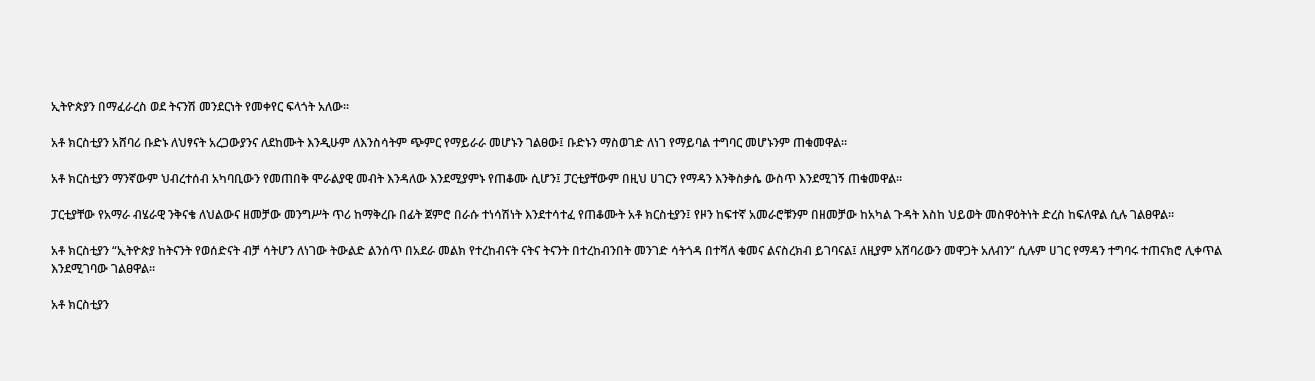ኢትዮጵያን በማፈራረስ ወደ ትናንሽ መንደርነት የመቀየር ፍላጎት አለው።

አቶ ክርስቲያን አሸባሪ ቡድኑ ለህፃናት አረጋውያንና ለደከሙት እንዲሁም ለእንስሳትም ጭምር የማይራራ መሆኑን ገልፀው፤ ቡድኑን ማስወገድ ለነገ የማይባል ተግባር መሆኑንም ጠቁመዋል።

አቶ ክርስቲያን ማንኛውም ህብረተሰብ አካባቢውን የመጠበቅ ሞራልያዊ መብት እንዳለው እንደሚያምኑ የጠቆሙ ሲሆን፤ ፓርቲያቸውም በዚህ ሀገርን የማዳን እንቅስቃሴ ውስጥ እንደሚገኝ ጠቁመዋል።

ፓርቲያቸው የአማራ ብሄራዊ ንቅናቄ ለህልውና ዘመቻው መንግሥት ጥሪ ከማቅረቡ በፊት ጀምሮ በራሱ ተነሳሽነት እንደተሳተፈ የጠቆሙት አቶ ክርስቲያን፤ የዞን ከፍተኛ አመራሮቹንም በዘመቻው ከአካል ጉዳት እስከ ህይወት መስዋዕትነት ድረስ ከፍለዋል ሲሉ ገልፀዋል።

አቶ ክርስቲያን “ኢትዮጵያ ከትናንት የወሰድናት ብቻ ሳትሆን ለነገው ትውልድ ልንሰጥ በአደራ መልክ የተረከብናት ናትና ትናንት በተረከብንበት መንገድ ሳትጎዳ በተሻለ ቁመና ልናስረክብ ይገባናል፤ ለዚያም አሸባሪውን መዋጋት አለብን” ሲሉም ሀገር የማዳን ተግባሩ ተጠናክሮ ሊቀጥል እንደሚገባው ገልፀዋል።

አቶ ክርስቲያን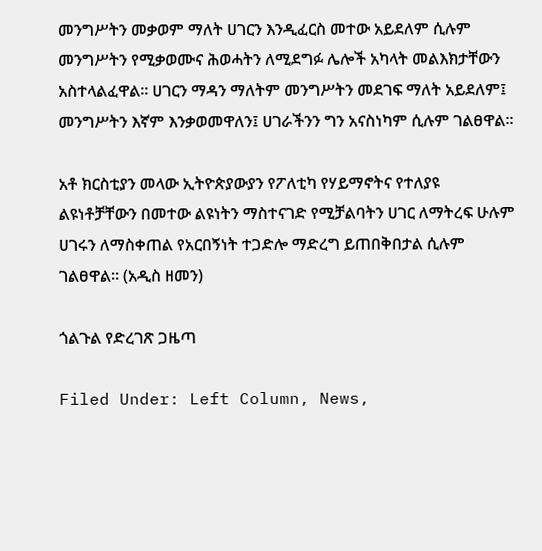መንግሥትን መቃወም ማለት ሀገርን እንዲፈርስ መተው አይደለም ሲሉም መንግሥትን የሚቃወሙና ሕወሓትን ለሚደግፉ ሌሎች አካላት መልእክታቸውን አስተላልፈዋል። ሀገርን ማዳን ማለትም መንግሥትን መደገፍ ማለት አይደለም፤ መንግሥትን እኛም እንቃወመዋለን፤ ሀገራችንን ግን አናስነካም ሲሉም ገልፀዋል።

አቶ ክርስቲያን መላው ኢትዮጵያውያን የፖለቲካ የሃይማኖትና የተለያዩ ልዩነቶቻቸውን በመተው ልዩነትን ማስተናገድ የሚቻልባትን ሀገር ለማትረፍ ሁሉም ሀገሩን ለማስቀጠል የአርበኝነት ተጋድሎ ማድረግ ይጠበቅበታል ሲሉም ገልፀዋል። (አዲስ ዘመን)

ጎልጉል የድረገጽ ጋዜጣ

Filed Under: Left Column, News,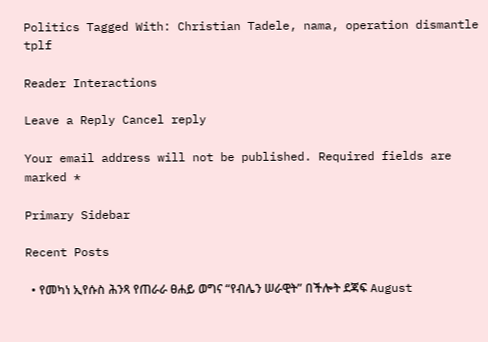Politics Tagged With: Christian Tadele, nama, operation dismantle tplf

Reader Interactions

Leave a Reply Cancel reply

Your email address will not be published. Required fields are marked *

Primary Sidebar

Recent Posts

  • የመካነ ኢየሱስ ሕንጻ የጠራራ ፀሐይ ወግና “የብሌን ሠራዊት” በችሎት ደጃፍ August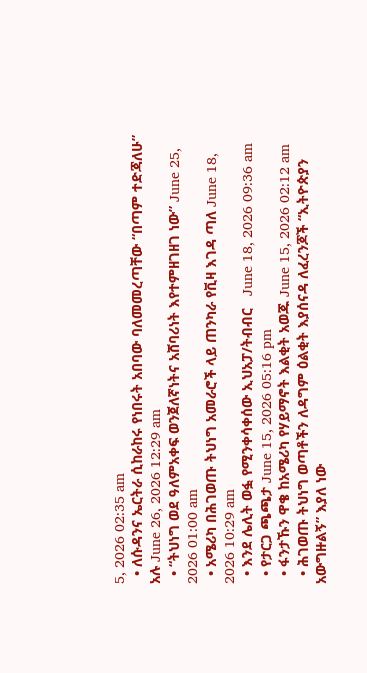5, 2026 02:35 am
  • ለሱዳንና ኤርትራ ሲከራከሩ የነበሩት አበባው ባለመመረጣቸው “በጣም ተድጃለሁ” አሉ June 26, 2026 12:29 am
  • “ትህነግ ወደ ዓለምአቀፍ ወንጀለኛነትና አሸባሪነት እየተምዘገዘገ ነው” June 25, 2026 01:00 am
  • አሜሪካ በሕገወጡ ትህነግ አመራሮች ላይ ጠንካራ የቪዛ እገዳ ጣለ June 18, 2026 10:29 am
  • እንደ ሌሊት ወፏ የሚንቀሳቀሰው ኢህአፓ/ትብብር   June 18, 2026 09:36 am
  • የታርጋ ጫጫታ June 15, 2026 05:16 pm
  • ፋንታኹን ዋቄ ከአሜሪካ የሃይማኖት እልቂት አወጁ June 15, 2026 02:12 am
  • ሕገወጡ ትህነግ ወጣቶችን ለዳግም ዕልቂት እያሰናዳ ለፈረንጆች “ኢትዮጵያን አውግዙልኝ” እያለ ነው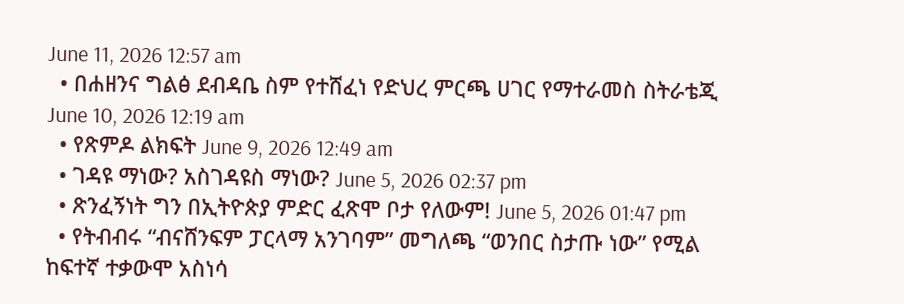June 11, 2026 12:57 am
  • በሐዘንና ግልፅ ደብዳቤ ስም የተሸፈነ የድህረ ምርጫ ሀገር የማተራመስ ስትራቴጂ June 10, 2026 12:19 am
  • የጽምዶ ልክፍት June 9, 2026 12:49 am
  • ገዳዩ ማነው? አስገዳዩስ ማነው? June 5, 2026 02:37 pm
  • ጽንፈኝነት ግን በኢትዮጵያ ምድር ፈጽሞ ቦታ የለውም! June 5, 2026 01:47 pm
  • የትብብሩ “ብናሸንፍም ፓርላማ አንገባም” መግለጫ “ወንበር ስታጡ ነው” የሚል ከፍተኛ ተቃውሞ አስነሳ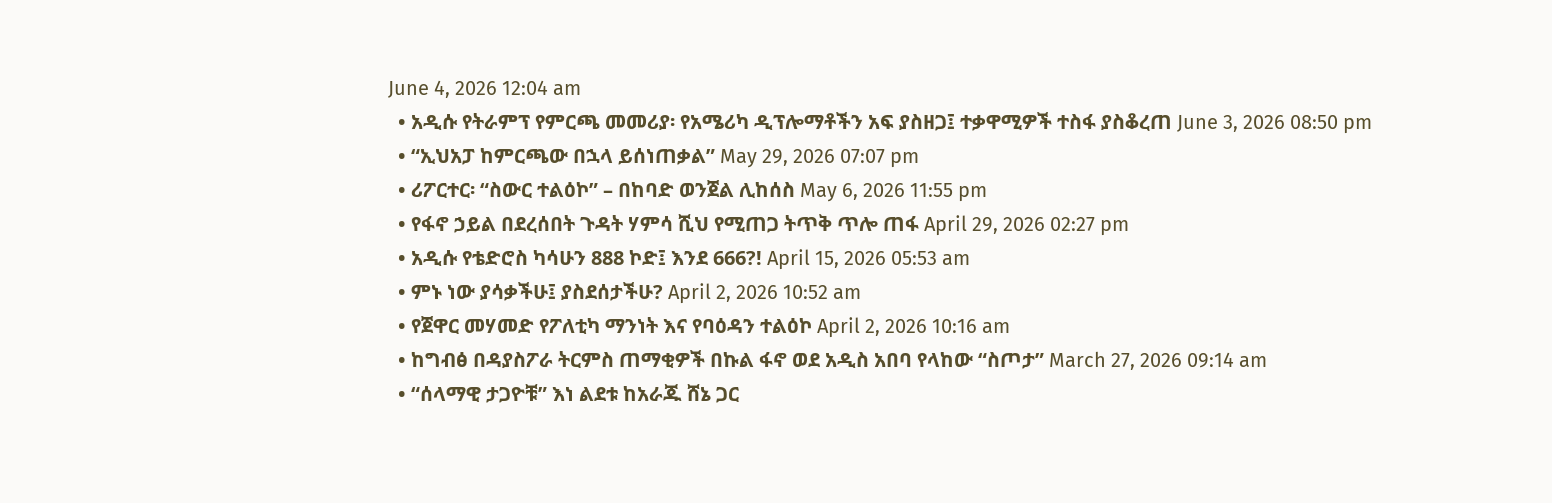June 4, 2026 12:04 am
  • አዲሱ የትራምፕ የምርጫ መመሪያ፡ የአሜሪካ ዲፕሎማቶችን አፍ ያስዘጋ፤ ተቃዋሚዎች ተስፋ ያስቆረጠ June 3, 2026 08:50 pm
  • “ኢህአፓ ከምርጫው በኋላ ይሰነጠቃል” May 29, 2026 07:07 pm
  • ሪፖርተር፡ “ስውር ተልዕኮ” – በከባድ ወንጀል ሊከሰስ May 6, 2026 11:55 pm
  • የፋኖ ኃይል በደረሰበት ጉዳት ሃምሳ ሺህ የሚጠጋ ትጥቅ ጥሎ ጠፋ April 29, 2026 02:27 pm
  • አዲሱ የቴድሮስ ካሳሁን 888 ኮድ፤ እንደ 666?! April 15, 2026 05:53 am
  • ምኑ ነው ያሳቃችሁ፤ ያስደሰታችሁ? April 2, 2026 10:52 am
  • የጀዋር መሃመድ የፖለቲካ ማንነት እና የባዕዳን ተልዕኮ April 2, 2026 10:16 am
  • ከግብፅ በዳያስፖራ ትርምስ ጠማቂዎች በኩል ፋኖ ወደ አዲስ አበባ የላከው “ስጦታ” March 27, 2026 09:14 am
  • “ሰላማዊ ታጋዮቹ” እነ ልደቱ ከአራጁ ሸኔ ጋር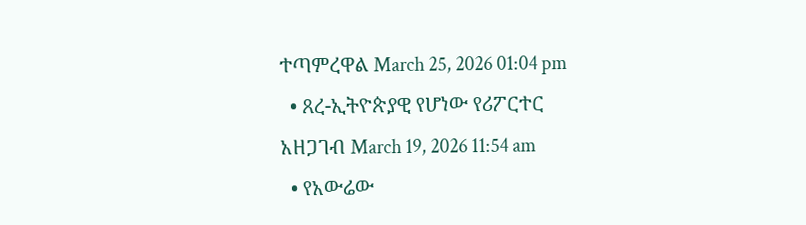ተጣምረዋል March 25, 2026 01:04 pm
  • ጸረ-ኢትዮጵያዊ የሆነው የሪፖርተር አዘጋገብ March 19, 2026 11:54 am
  • የአውሬው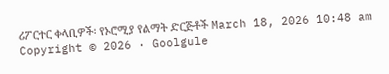ሪፖርተር ቀላቢዎች፡ የኦሮሚያ የልማት ድርጅቶች March 18, 2026 10:48 am
Copyright © 2026 · Goolgule